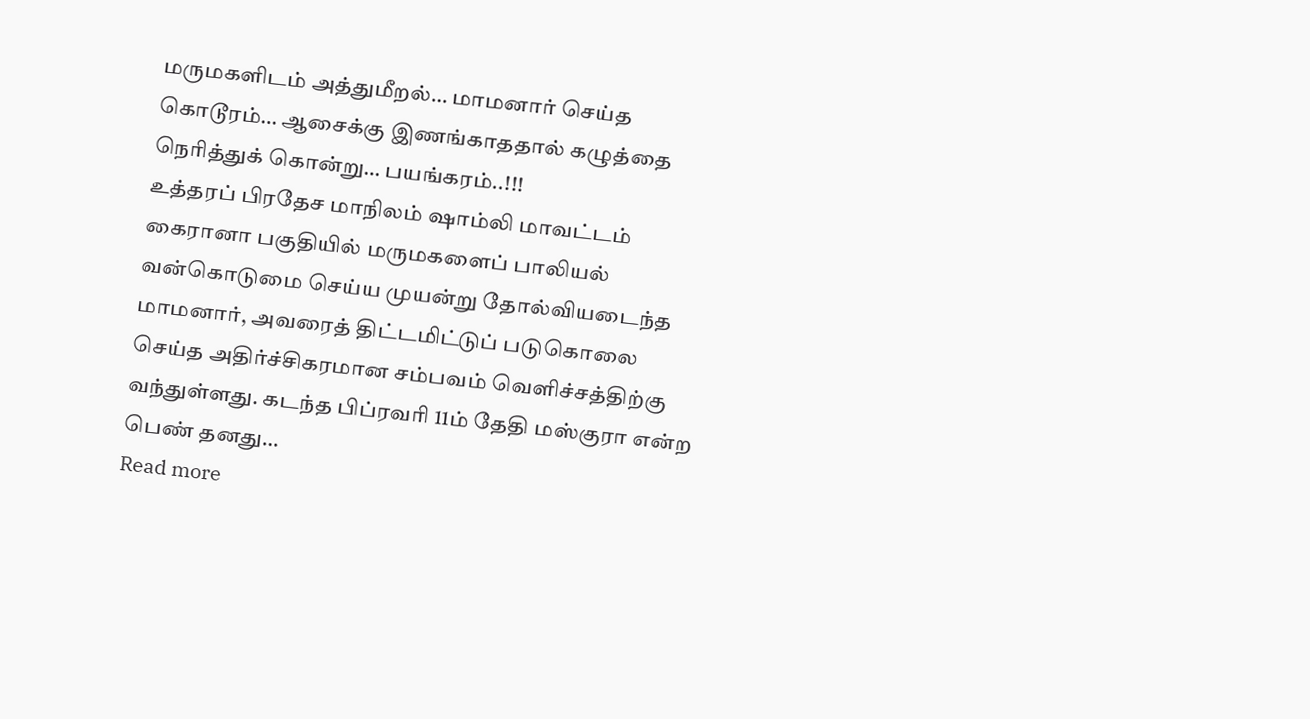மருமகளிடம் அத்துமீறல்… மாமனார் செய்த கொடூரம்… ஆசைக்கு இணங்காததால் கழுத்தை நெரித்துக் கொன்று… பயங்கரம்..!!!
உத்தரப் பிரதேச மாநிலம் ஷாம்லி மாவட்டம் கைரானா பகுதியில் மருமகளைப் பாலியல் வன்கொடுமை செய்ய முயன்று தோல்வியடைந்த மாமனார், அவரைத் திட்டமிட்டுப் படுகொலை செய்த அதிர்ச்சிகரமான சம்பவம் வெளிச்சத்திற்கு வந்துள்ளது. கடந்த பிப்ரவரி 11ம் தேதி மஸ்குரா என்ற பெண் தனது…
Read more